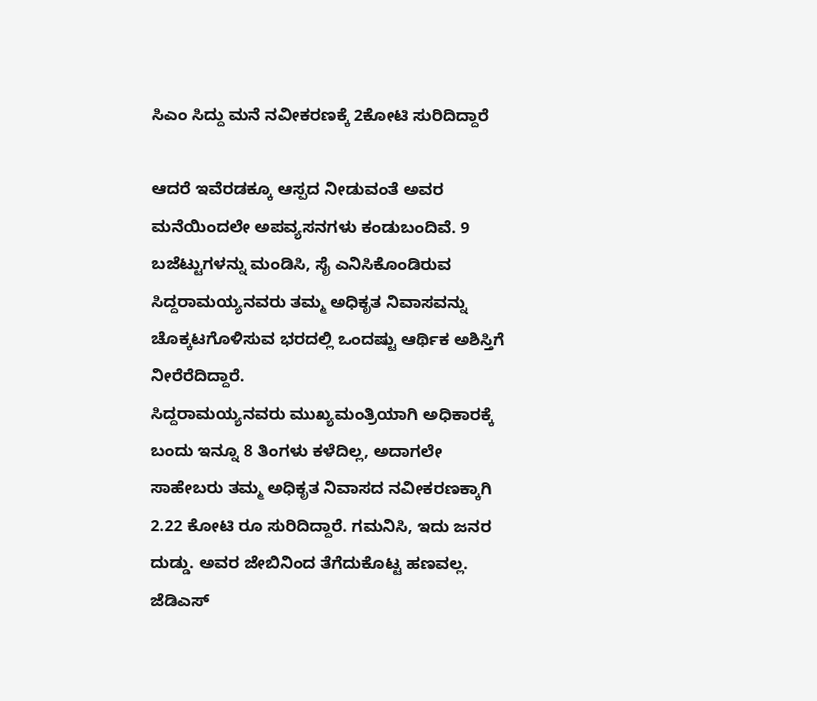ಸಿಎಂ ಸಿದ್ದು ಮನೆ ನವೀಕರಣಕ್ಕೆ 2ಕೋಟಿ ಸುರಿದಿದ್ದಾರೆ

ಆದರೆ ಇವೆರಡಕ್ಕೂ ಆಸ್ಪದ ನೀಡುವಂತೆ ಅವರ ಮನೆಯಿಂದಲೇ ಅಪವ್ಯಸನಗಳು ಕಂಡುಬಂದಿವೆ. 9 ಬಜೆಟ್ಟುಗಳನ್ನು ಮಂಡಿಸಿ, ಸೈ ಎನಿಸಿಕೊಂಡಿರುವ ಸಿದ್ದರಾಮಯ್ಯನವರು ತಮ್ಮ ಅಧಿಕೃತ ನಿವಾಸವನ್ನು ಚೊಕ್ಕಟಗೊಳಿಸುವ ಭರದಲ್ಲಿ ಒಂದಷ್ಟು ಆರ್ಥಿಕ ಅಶಿಸ್ತಿಗೆ ನೀರೆರೆದಿದ್ದಾರೆ.
ಸಿದ್ದರಾಮಯ್ಯನವರು ಮುಖ್ಯಮಂತ್ರಿಯಾಗಿ ಅಧಿಕಾರಕ್ಕೆ ಬಂದು ಇನ್ನೂ 8 ತಿಂಗಳು ಕಳೆದಿಲ್ಲ, ಅದಾಗಲೇ ಸಾಹೇಬರು ತಮ್ಮ ಅಧಿಕೃತ ನಿವಾಸದ ನವೀಕರಣಕ್ಕಾಗಿ 2.22 ಕೋಟಿ ರೂ ಸುರಿದಿದ್ದಾರೆ. ಗಮನಿಸಿ, ಇದು ಜನರ ದುಡ್ಡು. ಅವರ ಜೇಬಿನಿಂದ ತೆಗೆದುಕೊಟ್ಟ ಹಣವಲ್ಲ.
ಜೆಡಿಎಸ್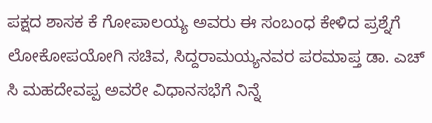ಪಕ್ಷದ ಶಾಸಕ ಕೆ ಗೋಪಾಲಯ್ಯ ಅವರು ಈ ಸಂಬಂಧ ಕೇಳಿದ ಪ್ರಶ್ನೆಗೆ ಲೋಕೋಪಯೋಗಿ ಸಚಿವ, ಸಿದ್ದರಾಮಯ್ಯನವರ ಪರಮಾಪ್ತ ಡಾ. ಎಚ್ ಸಿ ಮಹದೇವಪ್ಪ ಅವರೇ ವಿಧಾನಸಭೆಗೆ ನಿನ್ನೆ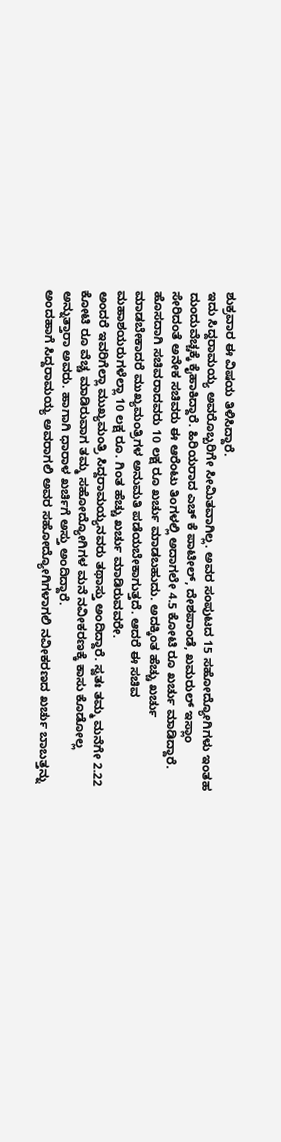ಶುಕ್ರವಾರ ಈ ವಿಷಯ ತಿಳಿಸಿದ್ದಾರೆ.
ಇದು ಸಿದ್ದರಾಮಯ್ಯ ಅವರೊಬ್ಬರಿಗೇ ಸೀಮಿತವಾಗಿಲ್ಲ. ಅವರ ಸಂಪುಟದ 15 ಸಹೋದ್ಯೋಗಿಗಳು ಇಂತಹ ದುಂದುವೆಚ್ಚಕ್ಕೆ ಕೈಹಾಕಿದ್ದಾರೆ. ಹಿರಿಯರಾದ ಎಚ್ ಕೆ ಪಾಟೀಲ್, ದೇಶಪಾಂಡೆ, ಖಮರುಲ್ ಇಸ್ಲಾಂ ಸೇರಿದಂತೆ ಅನೇಕ ಸಚಿವರು ಈ ಆರೆಂಟು ತಿಂಗಳಲ್ಲಿ ಅದಾಗಲೇ 4.5 ಕೋಟಿ ರೂ ಖರ್ಚು ಮಾಡಿದ್ದಾರೆ.
ಹೊಸದಾಗಿ ಸಚಿವರಾದವರು 10 ಲಕ್ಷ ರೂ ಖರ್ಚು ಮಾಡಬಹುದು. ಅದಕ್ಕಿಂತ ಹೆಚ್ಚು ಖರ್ಚು ಮಾಡಬೇಕಾದರೆ ಮುಖ್ಯಮಂತ್ರಿಗಳ ಅನುಮತಿ ಪಡೆಯಬೇಕಾಗುತ್ತದೆ. ಆದರೆ ಈ ಸಚಿವ ಮಹಾಶಯರುಗಳೆಲ್ಲಾ 10 ಲಕ್ಷ ರೂ. ಗಿಂತ ಹೆಚ್ಚು ಖರ್ಚು ಮಾಡಿರುವವರೇ.
ಅಂದರೆ ಇವರಿಗೆಲ್ಲಾ ಮುಖ್ಯಮಂತ್ರಿ ಸಿದ್ದರಾಮಯ್ಯನವರು ತಥಾಸ್ತು ಅಂದಿದ್ದಾರೆ. ಸ್ವತಃ ತಮ್ಮ ಮನೆಗೇ 2.22 ಕೋಟಿ ರೂ ವೆಚ್ಚ ಮಾಡಿರುವಾಗ ತಮ್ಮ ಸಹೋದ್ಯೋಗಿಗಳ ಮನೆ ನವೀಕರಣಕ್ಕೆ ಕಾಸು ಕೊಡೋಲ್ಲ ಅನ್ನುತ್ತಾರಾ ಅವರು. ಹಾಗಾಗಿ ಧಾರಾಳ ಖರ್ಚಿಗೆ ಅಸ್ತು ಅಂದಿದ್ದಾರೆ.
ಅಂದಹಾಗೆ ಸಿದ್ದರಾಮಯ್ಯ ಅವರಾಗಲಿ ಅವರ ಸಹೋದ್ಯೋಗಿಗಳಾಗಲಿ ನವೀಕರಣದ ಖರ್ಚು ಬಾಬತ್ತನ್ನು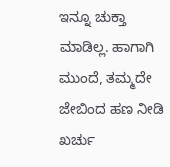ಇನ್ನೂ ಚುಕ್ತಾ ಮಾಡಿಲ್ಲ. ಹಾಗಾಗಿ ಮುಂದೆ, ತಮ್ಮದೇ ಜೇಬಿಂದ ಹಣ ನೀಡಿ ಖರ್ಚು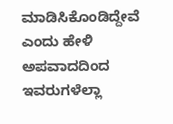ಮಾಡಿಸಿಕೊಂಡಿದ್ದೇವೆ ಎಂದು ಹೇಳಿ ಅಪವಾದದಿಂದ ಇವರುಗಳೆಲ್ಲಾ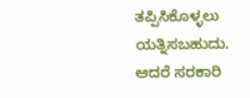ತಪ್ಪಿಸಿಕೊಳ್ಳಲು ಯತ್ನಿಸಬಹುದು. ಆದರೆ ಸರಕಾರಿ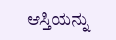ಆಸ್ತಿಯನ್ನು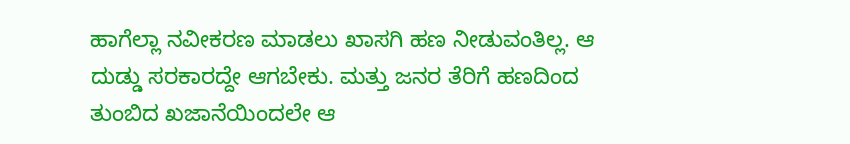ಹಾಗೆಲ್ಲಾ ನವೀಕರಣ ಮಾಡಲು ಖಾಸಗಿ ಹಣ ನೀಡುವಂತಿಲ್ಲ. ಆ ದುಡ್ಡು ಸರಕಾರದ್ದೇ ಆಗಬೇಕು. ಮತ್ತು ಜನರ ತೆರಿಗೆ ಹಣದಿಂದ ತುಂಬಿದ ಖಜಾನೆಯಿಂದಲೇ ಆ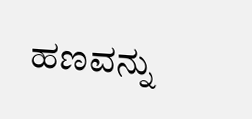ಹಣವನ್ನು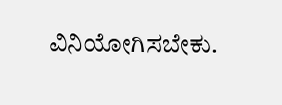ವಿನಿಯೋಗಿಸಬೇಕು.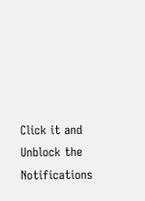Click it and Unblock the Notifications